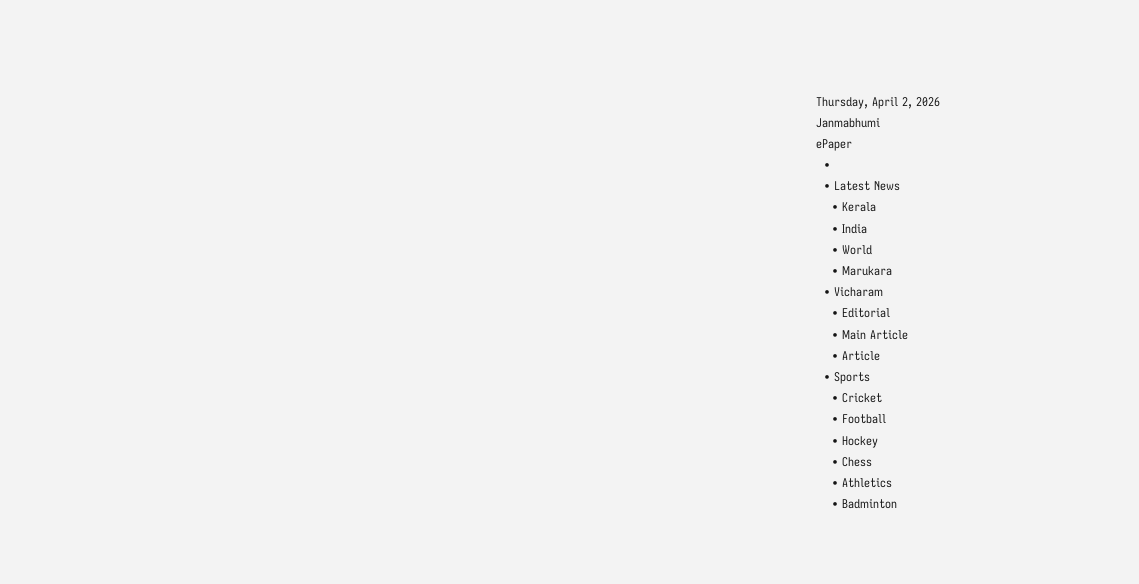Thursday, April 2, 2026
Janmabhumi
ePaper
  •
  • Latest News
    • Kerala
    • India
    • World
    • Marukara
  • Vicharam
    • Editorial
    • Main Article
    • Article
  • Sports
    • Cricket
    • Football
    • Hockey
    • Chess
    • Athletics
    • Badminton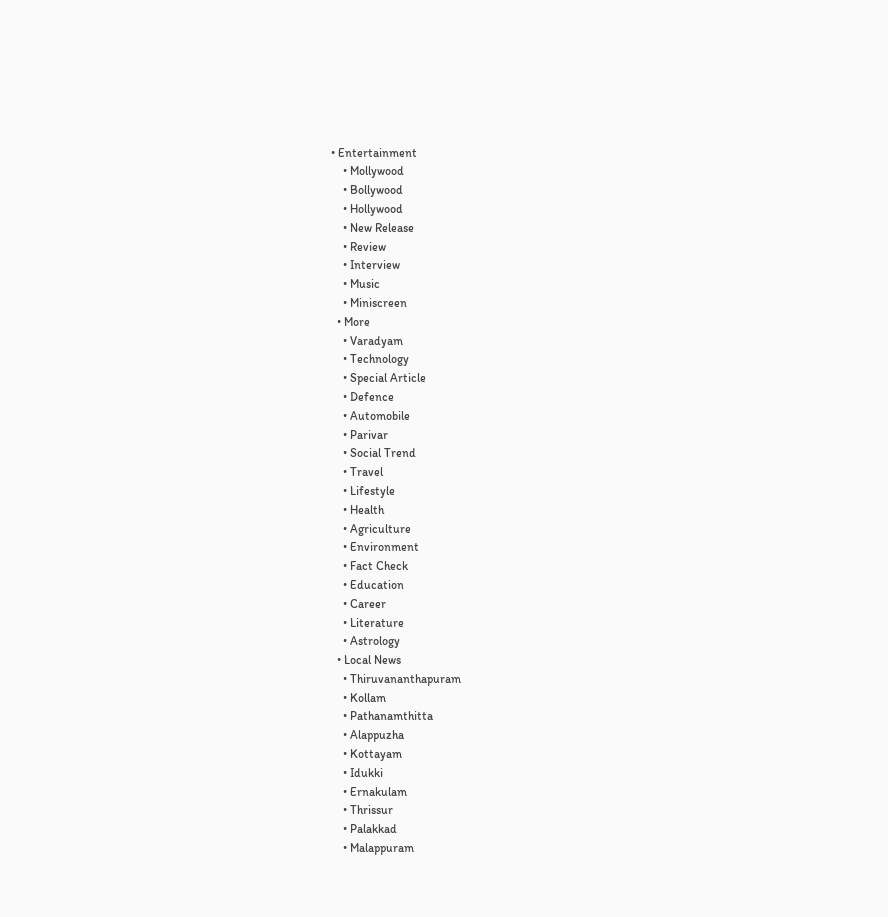• Entertainment
    • Mollywood
    • Bollywood
    • Hollywood
    • New Release
    • Review
    • Interview
    • Music
    • Miniscreen
  • More
    • Varadyam
    • Technology
    • Special Article
    • Defence
    • Automobile
    • Parivar
    • Social Trend
    • Travel
    • Lifestyle
    • Health
    • Agriculture
    • Environment
    • Fact Check
    • Education
    • Career
    • Literature
    • Astrology
  • Local News
    • Thiruvananthapuram
    • Kollam
    • Pathanamthitta
    • Alappuzha
    • Kottayam
    • Idukki
    • Ernakulam
    • Thrissur
    • Palakkad
    • Malappuram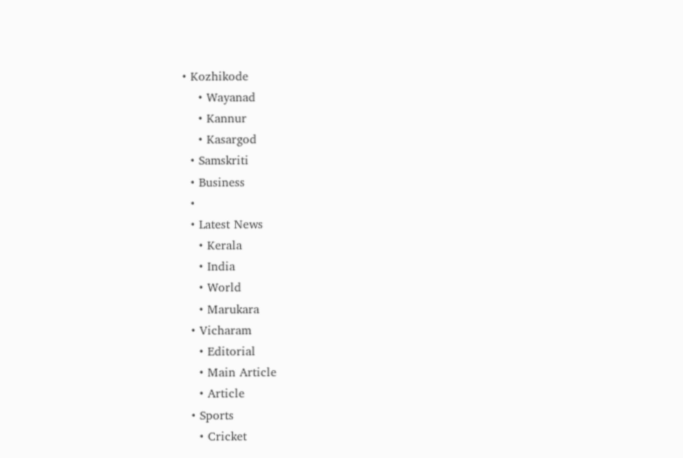• Kozhikode
    • Wayanad
    • Kannur
    • Kasargod
  • Samskriti
  • Business
  •
  • Latest News
    • Kerala
    • India
    • World
    • Marukara
  • Vicharam
    • Editorial
    • Main Article
    • Article
  • Sports
    • Cricket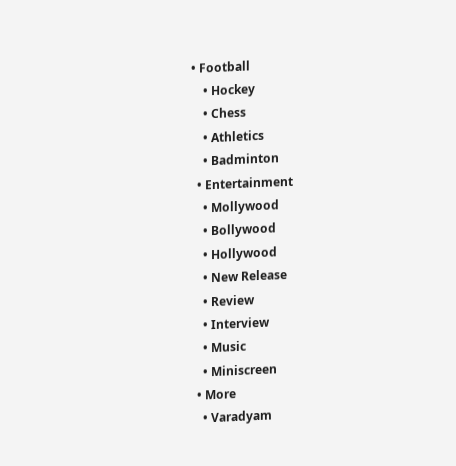• Football
    • Hockey
    • Chess
    • Athletics
    • Badminton
  • Entertainment
    • Mollywood
    • Bollywood
    • Hollywood
    • New Release
    • Review
    • Interview
    • Music
    • Miniscreen
  • More
    • Varadyam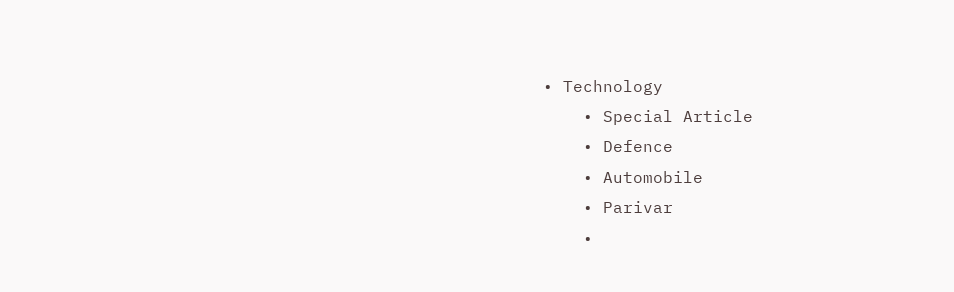• Technology
    • Special Article
    • Defence
    • Automobile
    • Parivar
    •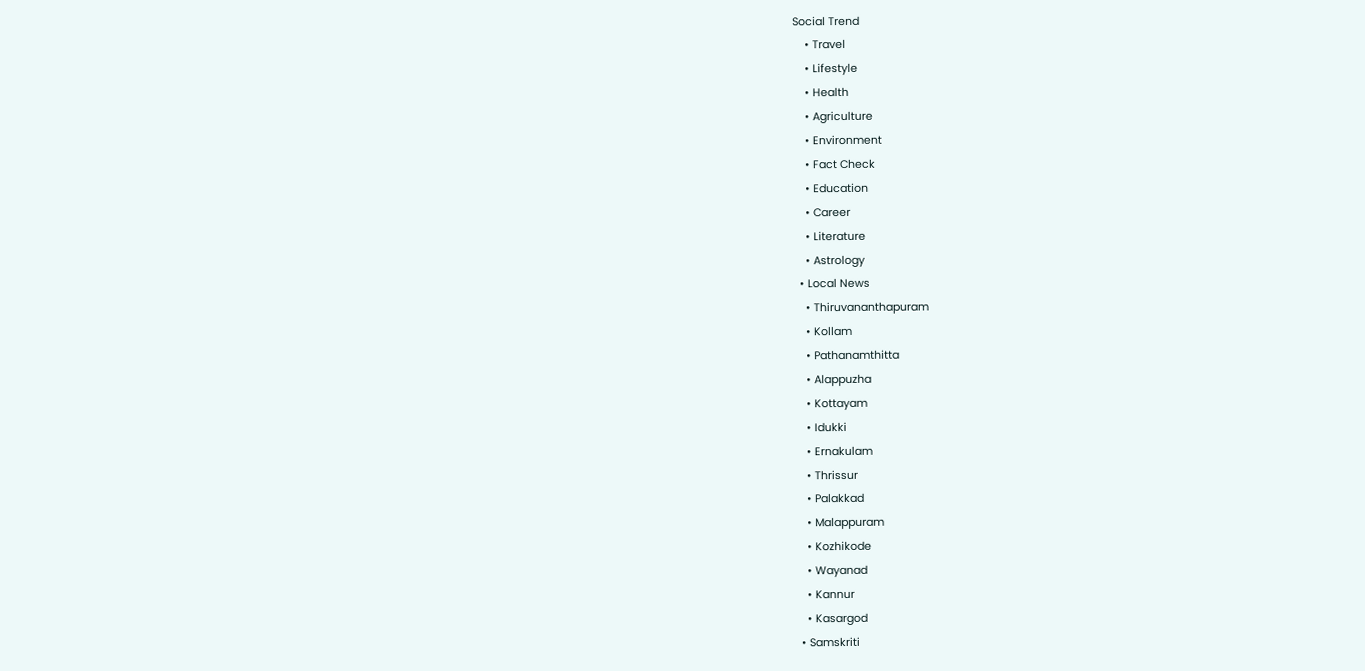Social Trend
    • Travel
    • Lifestyle
    • Health
    • Agriculture
    • Environment
    • Fact Check
    • Education
    • Career
    • Literature
    • Astrology
  • Local News
    • Thiruvananthapuram
    • Kollam
    • Pathanamthitta
    • Alappuzha
    • Kottayam
    • Idukki
    • Ernakulam
    • Thrissur
    • Palakkad
    • Malappuram
    • Kozhikode
    • Wayanad
    • Kannur
    • Kasargod
  • Samskriti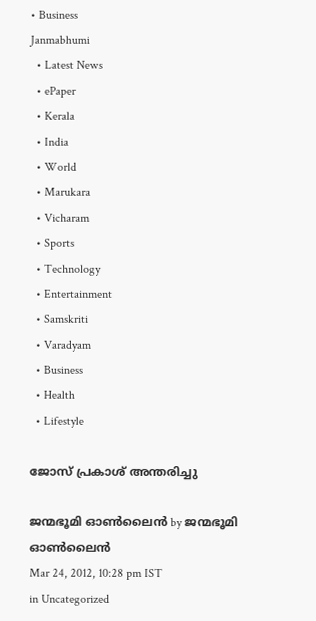• Business
Janmabhumi
  • Latest News
  • ePaper
  • Kerala
  • India
  • World
  • Marukara
  • Vicharam
  • Sports
  • Technology
  • Entertainment
  • Samskriti
  • Varadyam
  • Business
  • Health
  • Lifestyle

ജോസ്‌ പ്രകാശ്‌ അന്തരിച്ചു

ജന്മഭൂമി ഓണ്‍ലൈന്‍ by ജന്മഭൂമി ഓണ്‍ലൈന്‍
Mar 24, 2012, 10:28 pm IST
in Uncategorized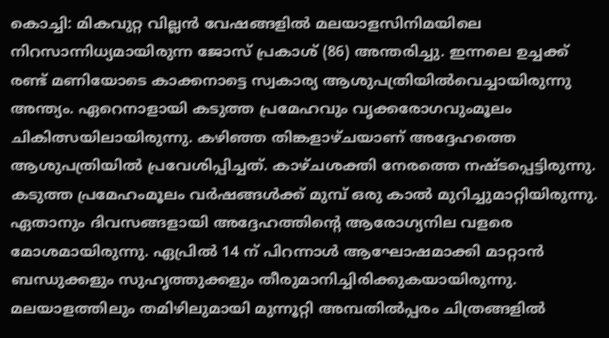കൊച്ചി: മികവുറ്റ വില്ലന്‍ വേഷങ്ങളില്‍ മലയാളസിനിമയിലെ നിറസാന്നിധ്യമായിരുന്ന ജോസ്‌ പ്രകാശ്‌ (86) അന്തരിച്ചു. ഇന്നലെ ഉച്ചക്ക്‌ രണ്ട്‌ മണിയോടെ കാക്കനാട്ടെ സ്വകാര്യ ആശുപത്രിയില്‍വെച്ചായിരുന്നു അന്ത്യം. ഏറെനാളായി കടുത്ത പ്രമേഹവും വൃക്കരോഗവുംമൂലം ചികിത്സയിലായിരുന്നു. കഴിഞ്ഞ തിങ്കളാഴ്ചയാണ്‌ അദ്ദേഹത്തെ ആശുപത്രിയില്‍ പ്രവേശിപ്പിച്ചത്‌. കാഴ്ചശക്തി നേരത്തെ നഷ്ടപ്പെട്ടിരുന്നു. കടുത്ത പ്രമേഹംമൂലം വര്‍ഷങ്ങള്‍ക്ക്‌ മുമ്പ്‌ ഒരു കാല്‍ മുറിച്ചുമാറ്റിയിരുന്നു. ഏതാനും ദിവസങ്ങളായി അദ്ദേഹത്തിന്റെ ആരോഗ്യനില വളരെ മോശമായിരുന്നു. ഏപ്രില്‍ 14 ന്‌ പിറന്നാള്‍ ആഘോഷമാക്കി മാറ്റാന്‍ ബന്ധുക്കളും സുഹൃത്തുക്കളും തീരുമാനിച്ചിരിക്കുകയായിരുന്നു. മലയാളത്തിലും തമിഴിലുമായി മുന്നൂറ്റി അമ്പതില്‍പ്പരം ചിത്രങ്ങളില്‍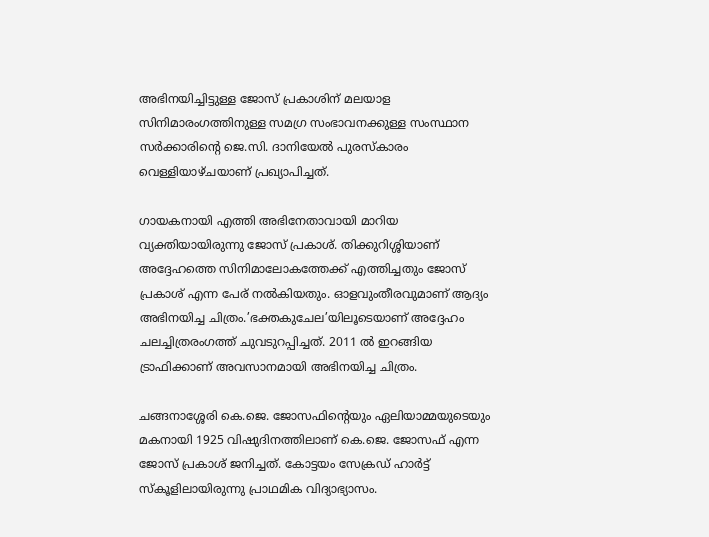അഭിനയിച്ചിട്ടുള്ള ജോസ്‌ പ്രകാശിന്‌ മലയാള സിനിമാരംഗത്തിനുള്ള സമഗ്ര സംഭാവനക്കുള്ള സംസ്ഥാന സര്‍ക്കാരിന്റെ ജെ.സി. ദാനിയേല്‍ പുരസ്കാരം വെള്ളിയാഴ്ചയാണ്‌ പ്രഖ്യാപിച്ചത്‌.

ഗായകനായി എത്തി അഭിനേതാവായി മാറിയ വ്യക്തിയായിരുന്നു ജോസ്‌ പ്രകാശ്‌. തിക്കുറിശ്ശിയാണ്‌ അദ്ദേഹത്തെ സിനിമാലോകത്തേക്ക്‌ എത്തിച്ചതും ജോസ്‌ പ്രകാശ്‌ എന്ന പേര്‌ നല്‍കിയതും. ഓളവുംതീരവുമാണ്‌ ആദ്യം അഭിനയിച്ച ചിത്രം.’ഭക്തകുചേല’യിലൂടെയാണ്‌ അദ്ദേഹം ചലച്ചിത്രരംഗത്ത്‌ ചുവടുറപ്പിച്ചത്‌. 2011 ല്‍ ഇറങ്ങിയ ട്രാഫിക്കാണ്‌ അവസാനമായി അഭിനയിച്ച ചിത്രം.

ചങ്ങനാശ്ശേരി കെ.ജെ. ജോസഫിന്റെയും ഏലിയാമ്മയുടെയും മകനായി 1925 വിഷുദിനത്തിലാണ്‌ കെ.ജെ. ജോസഫ്‌ എന്ന ജോസ്‌ പ്രകാശ്‌ ജനിച്ചത്‌. കോട്ടയം സേക്രഡ്‌ ഹാര്‍ട്ട്‌ സ്കൂളിലായിരുന്നു പ്രാഥമിക വിദ്യാഭ്യാസം.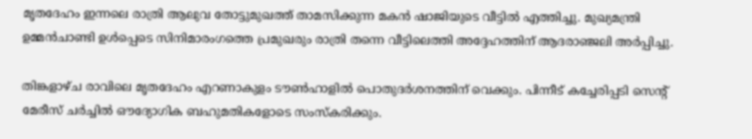മൃതദേഹം ഇന്നലെ രാത്രി ആലുവ തോട്ടുമുഖത്ത്‌ താമസിക്കുന്ന മകന്‍ ഷാജിയുടെ വീട്ടില്‍ എത്തിച്ചു. മുഖ്യമന്ത്രി ഉമ്മന്‍ചാണ്ടി ഉള്‍പ്പെടെ സിനിമാരംഗത്തെ പ്രമുഖരും രാത്രി തന്നെ വീട്ടിലെത്തി അദ്ദേഹത്തിന്‌ ആദരാഞ്ജലി അര്‍പ്പിച്ചു.

തിങ്കളാഴ്ച രാവിലെ മൃതദേഹം എറണാകുളം ടൗണ്‍ഹാളില്‍ പൊതുദര്‍ശനത്തിന്‌ വെക്കും. പിന്നീട്‌ കച്ചേരിപ്പടി സെന്റ്‌ മേരീസ്‌ ചര്‍ച്ചില്‍ ഔദ്യോഗിക ബഹുമതികളോടെ സംസ്കരിക്കും.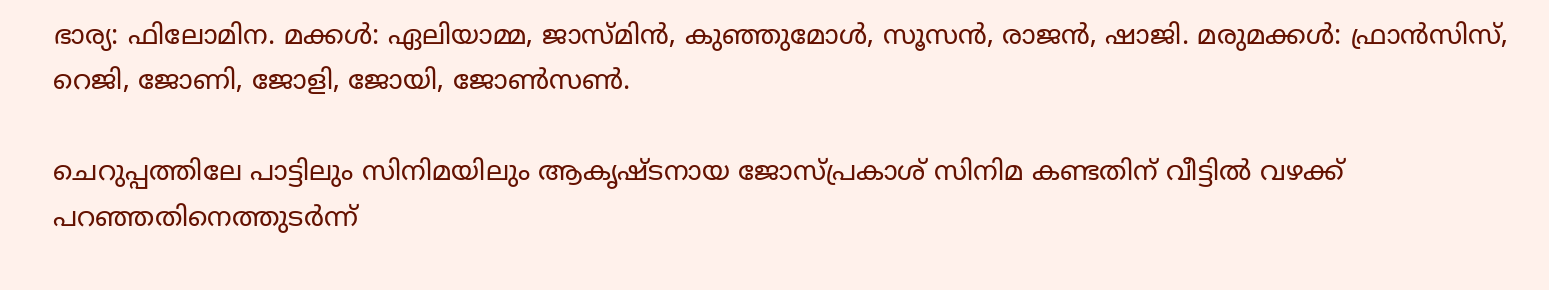ഭാര്യ: ഫിലോമിന. മക്കള്‍: ഏലിയാമ്മ, ജാസ്മിന്‍, കുഞ്ഞുമോള്‍, സൂസന്‍, രാജന്‍, ഷാജി. മരുമക്കള്‍: ഫ്രാന്‍സിസ്‌, റെജി, ജോണി, ജോളി, ജോയി, ജോണ്‍സണ്‍.

ചെറുപ്പത്തിലേ പാട്ടിലും സിനിമയിലും ആകൃഷ്ടനായ ജോസ്പ്രകാശ്‌ സിനിമ കണ്ടതിന്‌ വീട്ടില്‍ വഴക്ക്‌ പറഞ്ഞതിനെത്തുടര്‍ന്ന്‌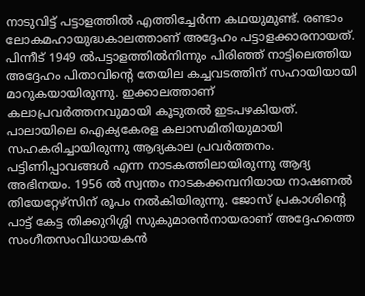നാടുവിട്ട്‌ പട്ടാളത്തില്‍ എത്തിച്ചേര്‍ന്ന കഥയുമുണ്ട്‌. രണ്ടാം ലോകമഹായുദ്ധകാലത്താണ്‌ അദ്ദേഹം പട്ടാളക്കാരനായത്‌. പിന്നീട്‌ 1949 ല്‍പട്ടാളത്തില്‍നിന്നും പിരിഞ്ഞ്‌ നാട്ടിലെത്തിയ അദ്ദേഹം പിതാവിന്റെ തേയില കച്ചവടത്തിന്‌ സഹായിയായി മാറുകയായിരുന്നു. ഇക്കാലത്താണ്‌ കലാപ്രവര്‍ത്തനവുമായി കൂടുതല്‍ ഇടപഴകിയത്‌. പാലായിലെ ഐക്യകേരള കലാസമിതിയുമായി സഹകരിച്ചായിരുന്നു ആദ്യകാല പ്രവര്‍ത്തനം. പട്ടിണിപ്പാവങ്ങള്‍ എന്ന നാടകത്തിലായിരുന്നു ആദ്യ അഭിനയം. 1956 ല്‍ സ്വന്തം നാടകക്കമ്പനിയായ നാഷണല്‍ തിയേറ്റേഴ്സിന്‌ രൂപം നല്‍കിയിരുന്നു. ജോസ്‌ പ്രകാശിന്റെ പാട്ട്‌ കേട്ട തിക്കുറിശ്ശി സുകുമാരന്‍നായരാണ്‌ അദ്ദേഹത്തെ സംഗീതസംവിധായകന്‍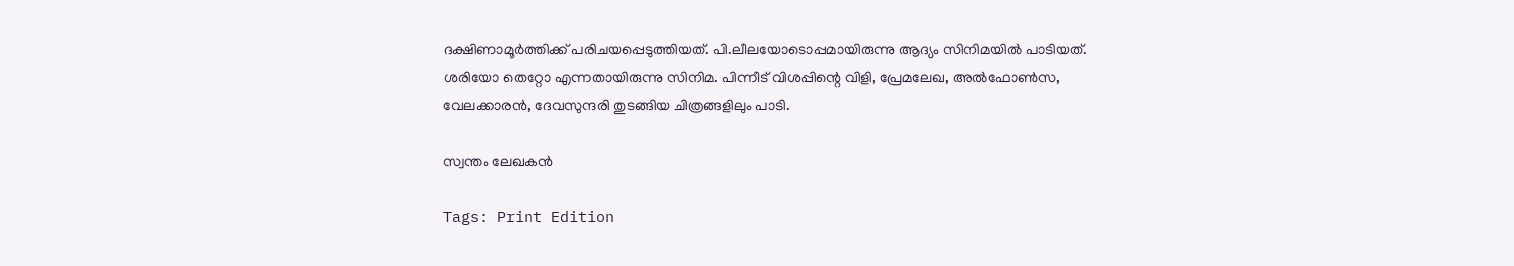ദക്ഷിണാമൂര്‍ത്തിക്ക്‌ പരിചയപ്പെടുത്തിയത്‌. പി.ലീലയോടൊപ്പമായിരുന്നു ആദ്യം സിനിമയില്‍ പാടിയത്‌. ശരിയോ തെറ്റോ എന്നതായിരുന്നു സിനിമ. പിന്നീട്‌ വിശപ്പിന്റെ വിളി, പ്രേമലേഖ, അല്‍ഫോണ്‍സ, വേലക്കാരന്‍, ദേവസുന്ദരി തുടങ്ങിയ ചിത്രങ്ങളിലും പാടി.

സ്വന്തം ലേഖകന്‍

Tags: Print Edition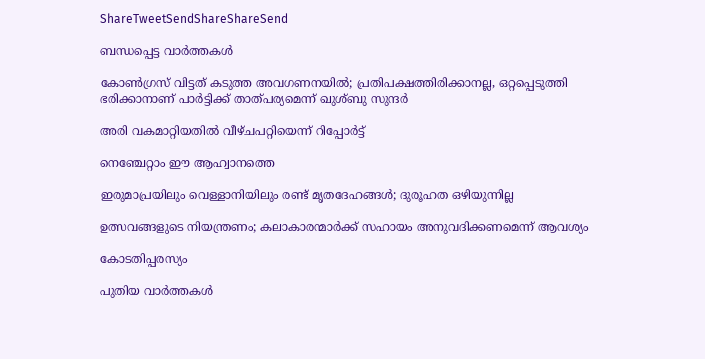ShareTweetSendShareShareSend

ബന്ധപ്പെട്ട വാര്‍ത്തകള്‍

കോണ്‍ഗ്രസ് വിട്ടത് കടുത്ത അവഗണനയില്‍; പ്രതിപക്ഷത്തിരിക്കാനല്ല, ഒറ്റപ്പെടുത്തി ഭരിക്കാനാണ് പാര്‍ട്ടിക്ക് താത്പര്യമെന്ന് ഖുശ്ബു സുന്ദര്‍

അരി വകമാറ്റിയതില്‍ വീഴ്ചപറ്റിയെന്ന് റിപ്പോര്‍ട്ട്

നെഞ്ചേറ്റാം ഈ ആഹ്വാനത്തെ

ഇരുമാപ്രയിലും വെള്ളാനിയിലും രണ്ട് മൃതദേഹങ്ങള്‍; ദുരൂഹത ഒഴിയുന്നില്ല

ഉത്സവങ്ങളുടെ നിയന്ത്രണം; കലാകാരന്മാര്‍ക്ക് സഹായം അനുവദിക്കണമെന്ന് ആവശ്യം

കോടതിപ്പരസ്യം

പുതിയ വാര്‍ത്തകള്‍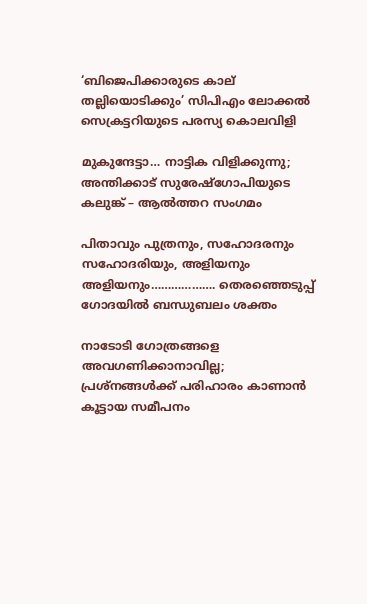‘ബിജെപിക്കാരുടെ കാല് തല്ലിയൊടിക്കും’ സിപിഎം ലോക്കല്‍ സെക്രട്ടറിയുടെ പരസ്യ കൊലവിളി

മുകുന്ദേട്ടാ… നാട്ടിക വിളിക്കുന്നു; അന്തിക്കാട് സുരേഷ്‌ഗോപിയുടെ കലുങ്ക് – ആല്‍ത്തറ സംഗമം

പിതാവും പുത്രനും, സഹോദരനും സഹോദരിയും, അളിയനും അളിയനും………………. തെരഞ്ഞെടുപ്പ് ഗോദയില്‍ ബന്ധുബലം ശക്തം

നാടോടി ഗോത്രങ്ങളെ അവഗണിക്കാനാവില്ല; പ്രശ്‌നങ്ങള്‍ക്ക് പരിഹാരം കാണാന്‍ കൂട്ടായ സമീപനം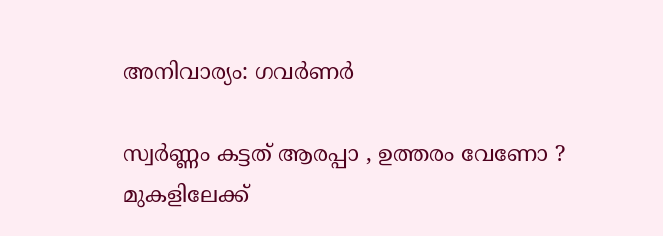അനിവാര്യം: ഗവര്‍ണര്‍

സ്വര്‍ണ്ണം കട്ടത് ആരപ്പാ , ഉത്തരം വേണോ ? മുകളിലേക്ക്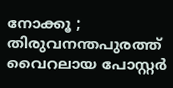നോക്കൂ ; തിരുവനന്തപുരത്ത് വൈറലായ പോസ്റ്റർ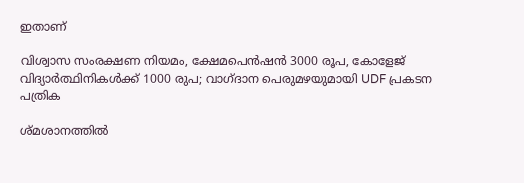ഇതാണ്

വിശ്വാസ സംരക്ഷണ നിയമം, ക്ഷേമപെൻഷൻ 3000 രൂപ, കോളേജ് വിദ്യാർത്ഥിനികൾക്ക് 1000 രുപ; വാഗ്ദാന പെരുമഴയുമായി UDF പ്രകടന പത്രിക

ശ്മശാനത്തിൽ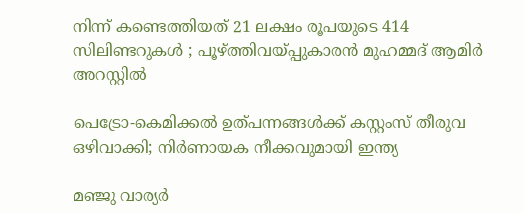നിന്ന് കണ്ടെത്തിയത് 21 ലക്ഷം രൂപയുടെ 414 സിലിണ്ടറുകൾ ; പൂഴ്‌ത്തിവയ്‌പ്പുകാരൻ മുഹമ്മദ് ആമിർ അറസ്റ്റിൽ

പെട്രോ-കെമിക്കൽ ഉത്പന്നങ്ങൾക്ക് കസ്റ്റംസ് തീരുവ ഒഴിവാക്കി; നിർണായക നീക്കവുമായി ഇന്ത്യ

മഞ്ജു വാര്യർ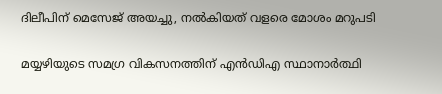ദിലീപിന് മെസേജ് അയച്ചു, നൽകിയത് വളരെ മോശം മറുപടി

മയ്യഴിയുടെ സമഗ്ര വികസനത്തിന് എന്‍ഡിഎ സ്ഥാനാര്‍ത്ഥി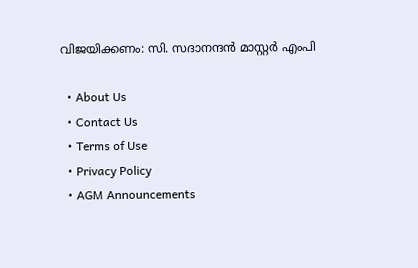വിജയിക്കണം: സി. സദാനന്ദന്‍ മാസ്റ്റര്‍ എംപി

  • About Us
  • Contact Us
  • Terms of Use
  • Privacy Policy
  • AGM Announcements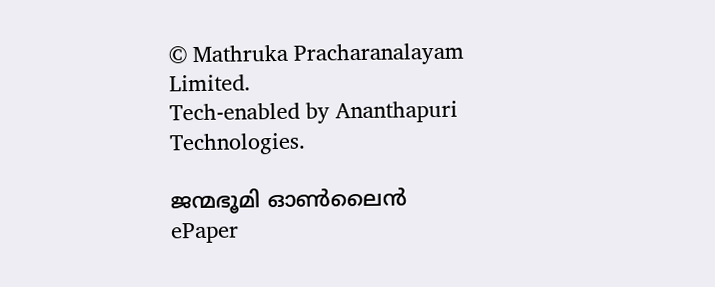© Mathruka Pracharanalayam Limited.
Tech-enabled by Ananthapuri Technologies.

ജന്മഭൂമി ഓണ്‍ലൈന്‍
ePaper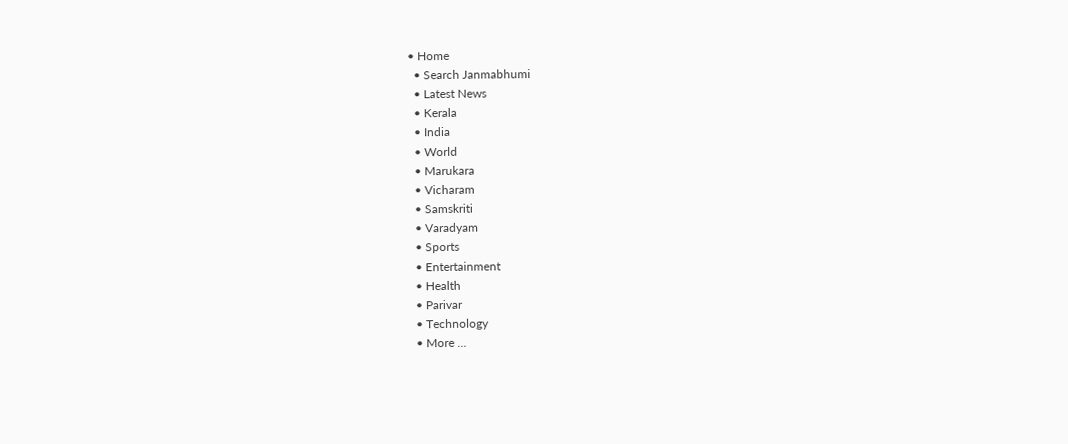• Home
  • Search Janmabhumi
  • Latest News
  • Kerala
  • India
  • World
  • Marukara
  • Vicharam
  • Samskriti
  • Varadyam
  • Sports
  • Entertainment
  • Health
  • Parivar
  • Technology
  • More …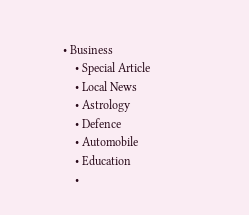• Business
    • Special Article
    • Local News
    • Astrology
    • Defence
    • Automobile
    • Education
    •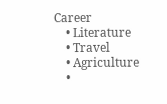Career
    • Literature
    • Travel
    • Agriculture
    •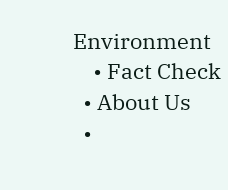Environment
    • Fact Check
  • About Us
  •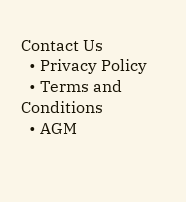Contact Us
  • Privacy Policy
  • Terms and Conditions
  • AGM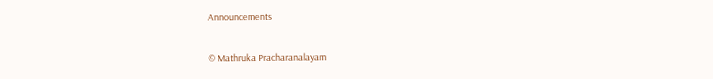Announcements

© Mathruka Pracharanalayam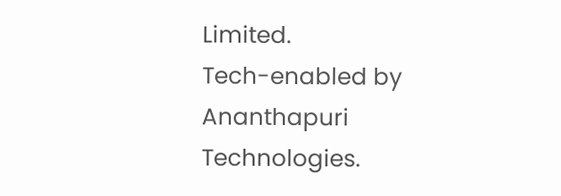Limited.
Tech-enabled by Ananthapuri Technologies.